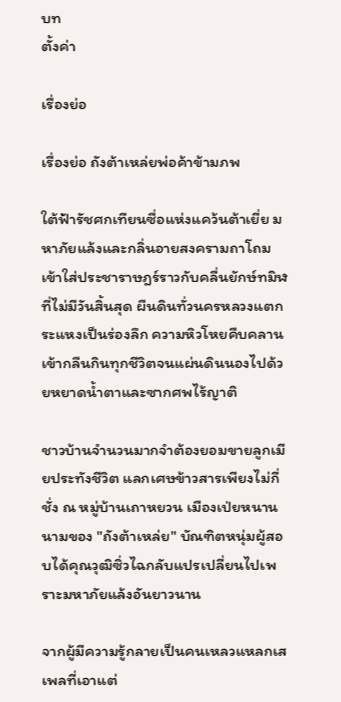บท
ตั้งค่า

เรื่องย่อ

เรื่องย่อ ถังต้าเหล่ยพ่อค้าข้ามภพ

ใต้ฟ้ารัชศกเทียนซื่อแห่งแคว้นต้าเยี่ย มหาภัยแล้งและกลิ่นอายสงครามถาโถมเข้าใส่ประชาราษฎร์ราวกับคลื่นยักษ์ทมิฬที่ไม่มีวันสิ้นสุด ผืนดินทั่วนครหลวงแตกระแหงเป็นร่องลึก ความหิวโหยคืบคลานเข้ากลืนกินทุกชีวิตจนแผ่นดินนองไปด้วยหยาดน้ำตาและซากศพไร้ญาติ

ชาวบ้านจำนวนมากจำต้องยอมขายลูกเมียประทังชีวิต แลกเศษข้าวสารเพียงไม่กี่ชั่ง ณ หมู่บ้านเถาหยวน เมืองเป่ยหนาน นามของ "ถังต้าเหล่ย" บัณฑิตหนุ่มผู้สอบได้คุณวุฒิซิ่วไฉกลับแปรเปลี่ยนไปเพราะมหาภัยแล้งอันยาวนาน

จากผู้มีความรู้กลายเป็นคนเหลวแหลกเสเพลที่เอาแต่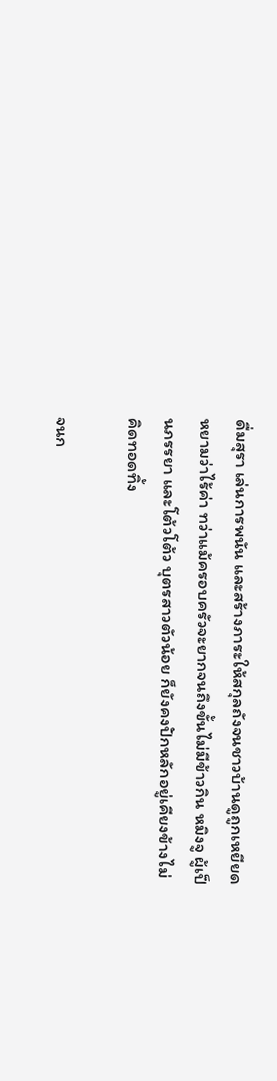ดื่มสุรา เล่นการพนัน และสร้างภาระให้สกุลถังจนชาวบ้านดูถูกเหยียดหยามว่าไร้ค่า ทว่าแม้ครอบครัวจะยากจนถึงขั้นไม่มีข้าวกิน หมิงจู ผู้เป็นภรรยา และโต้วโต้ว บุตรสาวตัวน้อย ก็ยังคงปักหลักอยู่เคียงข้างไม่คิดทอดทิ้ง

จนก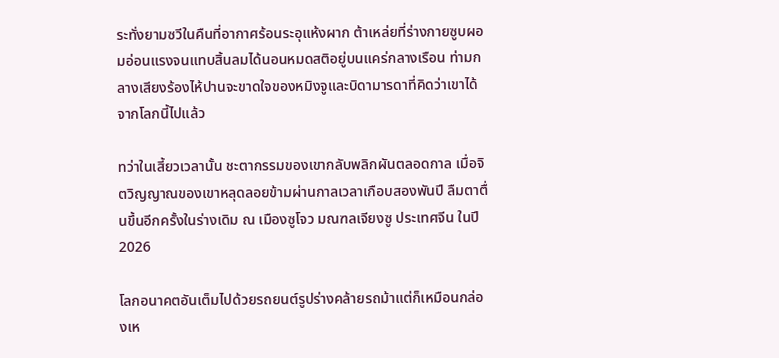ระทั่งยามซวีในคืนที่อากาศร้อนระอุแห้งผาก ต้าเหล่ยที่ร่างกายซูบผอมอ่อนแรงจนแทบสิ้นลมได้นอนหมดสติอยู่บนแคร่กลางเรือน ท่ามกลางเสียงร้องไห้ปานจะขาดใจของหมิงจูและบิดามารดาที่คิดว่าเขาได้จากโลกนี้ไปแล้ว

ทว่าในเสี้ยวเวลานั้น ชะตากรรมของเขากลับพลิกผันตลอดกาล เมื่อจิตวิญญาณของเขาหลุดลอยข้ามผ่านกาลเวลาเกือบสองพันปี ลืมตาตื่นขึ้นอีกครั้งในร่างเดิม ณ เมืองซูโจว มณฑลเจียงซู ประเทศจีน ในปี 2026

โลกอนาคตอันเต็มไปด้วยรถยนต์รูปร่างคล้ายรถม้าแต่ก็เหมือนกล่องเห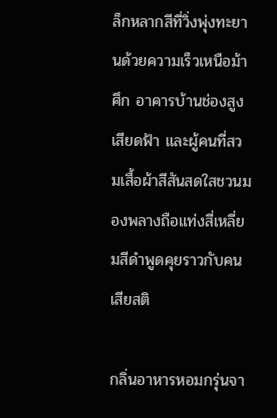ล็กหลากสีที่วิ่งพุ่งทะยานด้วยความเร็วเหนือม้าศึก อาคารบ้านช่องสูงเสียดฟ้า และผู้คนที่สวมเสื้อผ้าสีสันสดใสชวนมองพลางถือแท่งสี่เหลี่ยมสีดำพูดคุยราวกับคนเสียสติ

กลิ่นอาหารหอมกรุ่นจา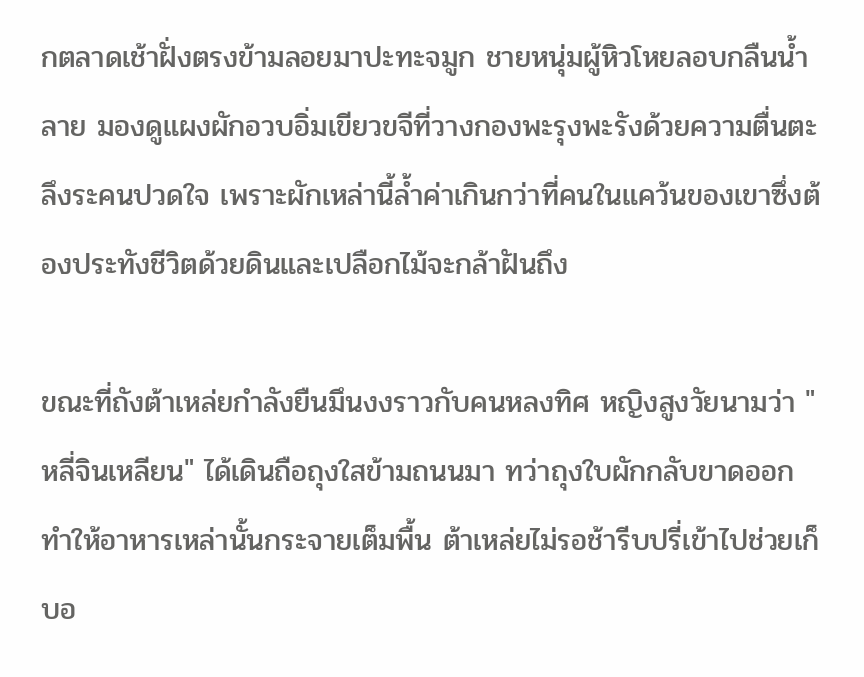กตลาดเช้าฝั่งตรงข้ามลอยมาปะทะจมูก ชายหนุ่มผู้หิวโหยลอบกลืนน้ำลาย มองดูแผงผักอวบอิ่มเขียวขจีที่วางกองพะรุงพะรังด้วยความตื่นตะลึงระคนปวดใจ เพราะผักเหล่านี้ล้ำค่าเกินกว่าที่คนในแคว้นของเขาซึ่งต้องประทังชีวิตด้วยดินและเปลือกไม้จะกล้าฝันถึง

ขณะที่ถังต้าเหล่ยกำลังยืนมึนงงราวกับคนหลงทิศ หญิงสูงวัยนามว่า "หลี่จินเหลียน" ได้เดินถือถุงใสข้ามถนนมา ทว่าถุงใบผักกลับขาดออกทำให้อาหารเหล่านั้นกระจายเต็มพื้น ต้าเหล่ยไม่รอช้ารีบปรี่เข้าไปช่วยเก็บอ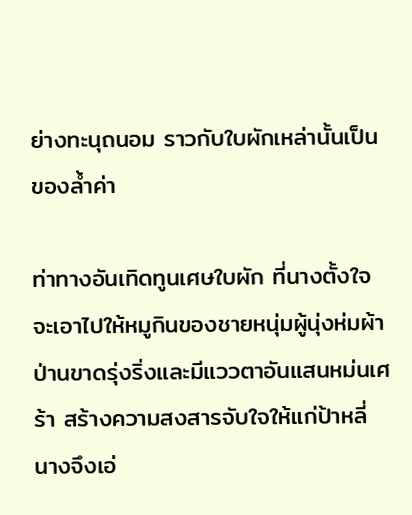ย่างทะนุถนอม ราวกับใบผักเหล่านั้นเป็นของล้ำค่า

ท่าทางอันเทิดทูนเศษใบผัก ที่นางตั้งใจจะเอาไปให้หมูกินของชายหนุ่มผู้นุ่งห่มผ้าป่านขาดรุ่งริ่งและมีแววตาอันแสนหม่นเศร้า สร้างความสงสารจับใจให้แก่ป้าหลี่ นางจึงเอ่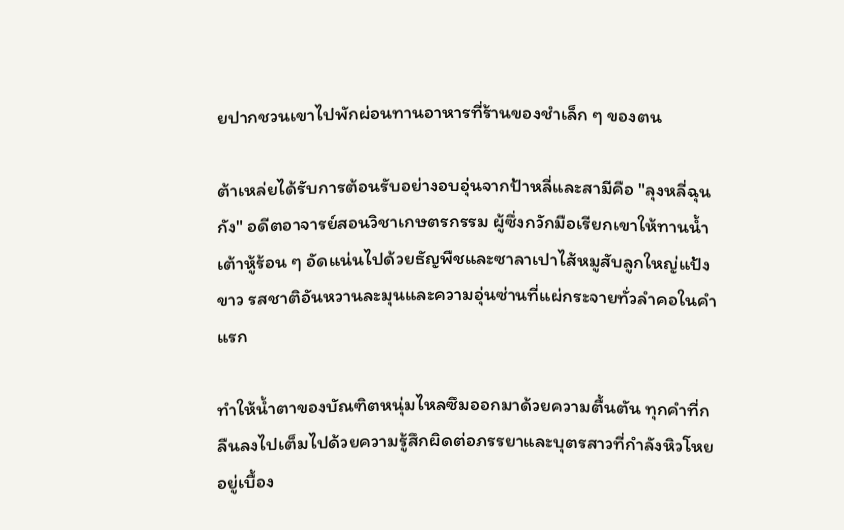ยปากชวนเขาไปพักผ่อนทานอาหารที่ร้านของชำเล็ก ๆ ของตน

ต้าเหล่ยได้รับการต้อนรับอย่างอบอุ่นจากป้าหลี่และสามีคือ "ลุงหลี่ฉุนกัง" อดีตอาจารย์สอนวิชาเกษตรกรรม ผู้ซึ่งกวักมือเรียกเขาให้ทานน้ำเต้าหู้ร้อน ๆ อัดแน่นไปด้วยธัญพืชและซาลาเปาไส้หมูสับลูกใหญ่แป้งขาว รสชาติอันหวานละมุนและความอุ่นซ่านที่แผ่กระจายทั่วลำคอในคำแรก

ทำให้น้ำตาของบัณฑิตหนุ่มไหลซึมออกมาด้วยความตื้นตัน ทุกคำที่กลืนลงไปเต็มไปด้วยความรู้สึกผิดต่อภรรยาและบุตรสาวที่กำลังหิวโหยอยู่เบื้อง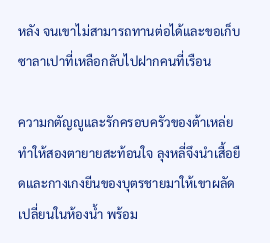หลัง จนเขาไม่สามารถทานต่อได้และขอเก็บซาลาเปาที่เหลือกลับไปฝากคนที่เรือน

ความกตัญญูและรักครอบครัวของต้าเหล่ยทำให้สองตายายสะท้อนใจ ลุงหลี่จึงนำเสื้อยืดและกางเกงยีนของบุตรชายมาให้เขาผลัดเปลี่ยนในห้องน้ำ พร้อม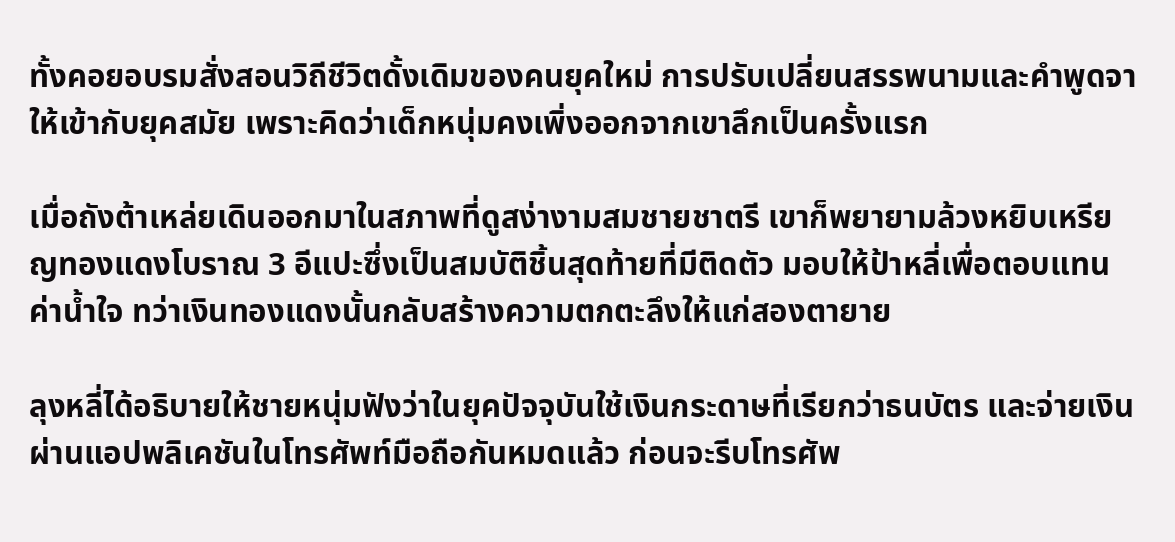ทั้งคอยอบรมสั่งสอนวิถีชีวิตดั้งเดิมของคนยุคใหม่ การปรับเปลี่ยนสรรพนามและคำพูดจาให้เข้ากับยุคสมัย เพราะคิดว่าเด็กหนุ่มคงเพิ่งออกจากเขาลึกเป็นครั้งแรก

เมื่อถังต้าเหล่ยเดินออกมาในสภาพที่ดูสง่างามสมชายชาตรี เขาก็พยายามล้วงหยิบเหรียญทองแดงโบราณ 3 อีแปะซึ่งเป็นสมบัติชิ้นสุดท้ายที่มีติดตัว มอบให้ป้าหลี่เพื่อตอบแทนค่าน้ำใจ ทว่าเงินทองแดงนั้นกลับสร้างความตกตะลึงให้แก่สองตายาย

ลุงหลี่ได้อธิบายให้ชายหนุ่มฟังว่าในยุคปัจจุบันใช้เงินกระดาษที่เรียกว่าธนบัตร และจ่ายเงินผ่านแอปพลิเคชันในโทรศัพท์มือถือกันหมดแล้ว ก่อนจะรีบโทรศัพ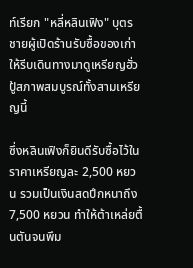ท์เรียก "หลี่หลินเฟิง" บุตรชายผู้เปิดร้านรับซื้อของเก่าให้รีบเดินทางมาดูเหรียญฮั่วปู้สภาพสมบูรณ์ทั้งสามเหรียญนี้

ซึ่งหลินเฟิงก็ยินดีรับซื้อไว้ในราคาเหรียญละ 2,500 หยวน รวมเป็นเงินสดปึกหนาถึง 7,500 หยวน ทำให้ต้าเหล่ยตื้นตันจนพึม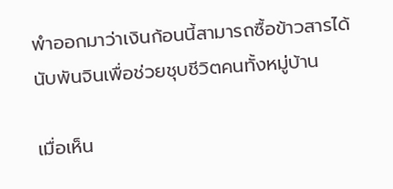พำออกมาว่าเงินก้อนนี้สามารถซื้อข้าวสารได้นับพันจินเพื่อช่วยชุบชีวิตคนทั้งหมู่บ้าน

เมื่อเห็น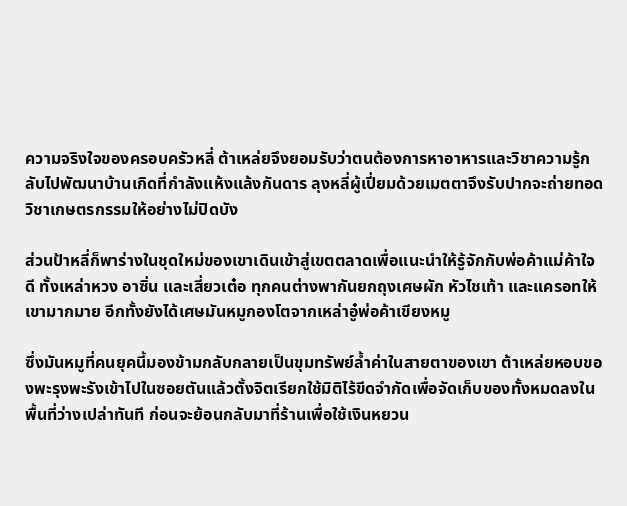ความจริงใจของครอบครัวหลี่ ต้าเหล่ยจึงยอมรับว่าตนต้องการหาอาหารและวิชาความรู้กลับไปพัฒนาบ้านเกิดที่กำลังแห้งแล้งกันดาร ลุงหลี่ผู้เปี่ยมด้วยเมตตาจึงรับปากจะถ่ายทอดวิชาเกษตรกรรมให้อย่างไม่ปิดบัง

ส่วนป้าหลี่ก็พาร่างในชุดใหม่ของเขาเดินเข้าสู่เขตตลาดเพื่อแนะนำให้รู้จักกับพ่อค้าแม่ค้าใจดี ทั้งเหล่าหวง อาซิ่น และเสี่ยวเต๋อ ทุกคนต่างพากันยกถุงเศษผัก หัวไชเท้า และแครอทให้เขามากมาย อีกทั้งยังได้เศษมันหมูกองโตจากเหล่าอู๋พ่อค้าเขียงหมู

ซึ่งมันหมูที่คนยุคนี้มองข้ามกลับกลายเป็นขุมทรัพย์ล้ำค่าในสายตาของเขา ต้าเหล่ยหอบของพะรุงพะรังเข้าไปในซอยตันแล้วตั้งจิตเรียกใช้มิติไร้ขีดจำกัดเพื่อจัดเก็บของทั้งหมดลงในพื้นที่ว่างเปล่าทันที ก่อนจะย้อนกลับมาที่ร้านเพื่อใช้เงินหยวน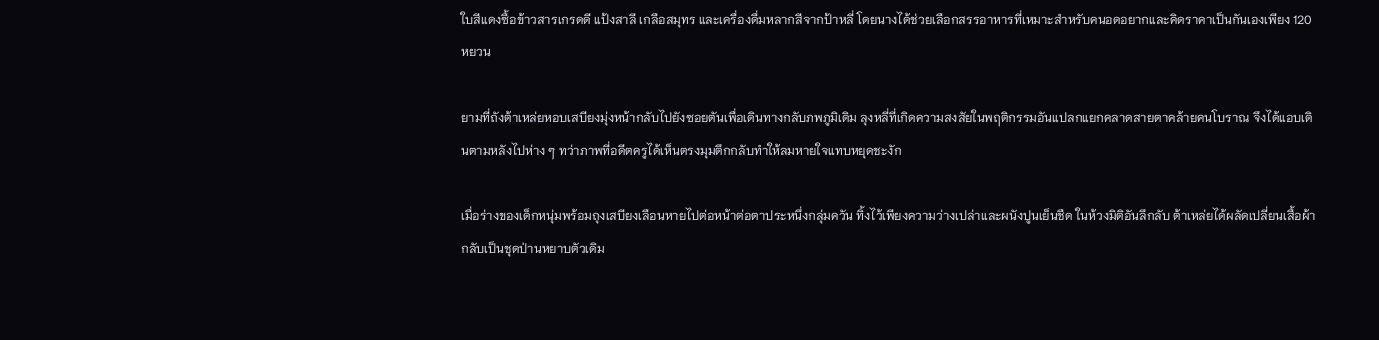ใบสีแดงซื้อข้าวสารเกรดดี แป้งสาลี เกลือสมุทร และเครื่องดื่มหลากสีจากป้าหลี่ โดยนางได้ช่วยเลือกสรรอาหารที่เหมาะสำหรับคนอดอยากและคิดราคาเป็นกันเองเพียง 120 หยวน

ยามที่ถังต้าเหล่ยหอบเสบียงมุ่งหน้ากลับไปยังซอยตันเพื่อเดินทางกลับภพภูมิเดิม ลุงหลี่ที่เกิดความสงสัยในพฤติกรรมอันแปลกแยกคลาดสายตาคล้ายคนโบราณ จึงได้แอบเดินตามหลังไปห่าง ๆ ทว่าภาพที่อดีตครูได้เห็นตรงมุมตึกกลับทำให้ลมหายใจแทบหยุดชะงัก

เมื่อร่างของเด็กหนุ่มพร้อมถุงเสบียงเลือนหายไปต่อหน้าต่อตาประหนึ่งกลุ่มควัน ทิ้งไว้เพียงความว่างเปล่าและผนังปูนเย็นชืด ในห้วงมิติอันลึกลับ ต้าเหล่ยได้ผลัดเปลี่ยนเสื้อผ้ากลับเป็นชุดป่านหยาบตัวเดิม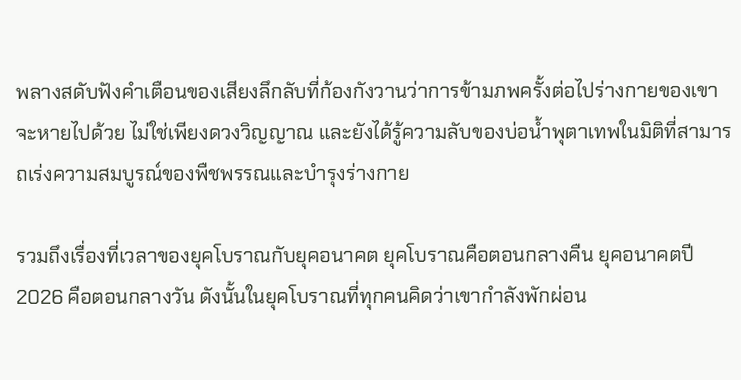พลางสดับฟังคำเตือนของเสียงลึกลับที่ก้องกังวานว่าการข้ามภพครั้งต่อไปร่างกายของเขาจะหายไปด้วย ไม่ใช่เพียงดวงวิญญาณ และยังได้รู้ความลับของบ่อน้ำพุตาเทพในมิติที่สามารถเร่งความสมบูรณ์ของพืชพรรณและบำรุงร่างกาย

รวมถึงเรื่องที่เวลาของยุคโบราณกับยุคอนาคต ยุคโบราณคือตอนกลางคืน ยุคอนาคตปี 2026 คือตอนกลางวัน ดังนั้นในยุคโบราณที่ทุกคนคิดว่าเขากำลังพักผ่อน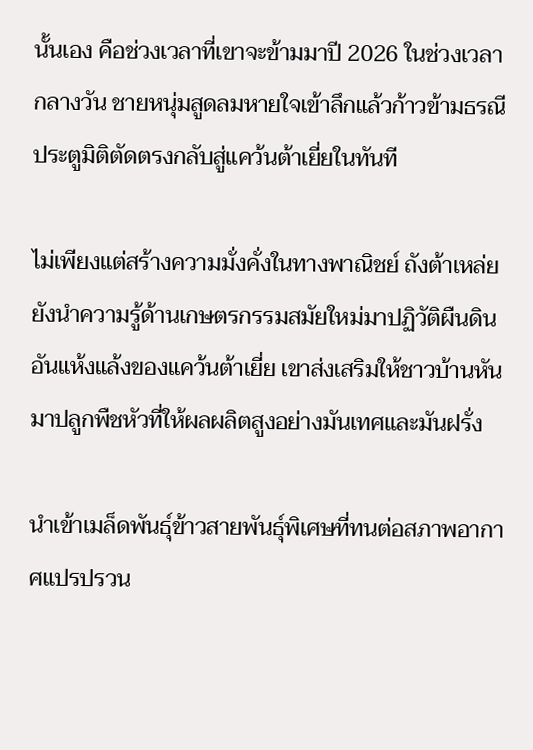นั้นเอง คือช่วงเวลาที่เขาจะข้ามมาปี 2026 ในช่วงเวลากลางวัน ชายหนุ่มสูดลมหายใจเข้าลึกแล้วก้าวข้ามธรณีประตูมิติตัดตรงกลับสู่แคว้นต้าเยี่ยในทันที

ไม่เพียงแต่สร้างความมั่งคั่งในทางพาณิชย์ ถังต้าเหล่ยยังนำความรู้ด้านเกษตรกรรมสมัยใหม่มาปฏิวัติผืนดินอันแห้งแล้งของแคว้นต้าเยี่ย เขาส่งเสริมให้ชาวบ้านหันมาปลูกพืชหัวที่ให้ผลผลิตสูงอย่างมันเทศและมันฝรั่ง

นำเข้าเมล็ดพันธุ์ข้าวสายพันธุ์พิเศษที่ทนต่อสภาพอากาศแปรปรวน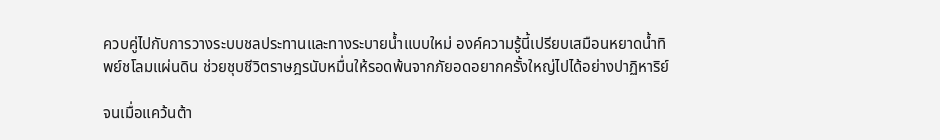ควบคู่ไปกับการวางระบบชลประทานและทางระบายน้ำแบบใหม่ องค์ความรู้นี้เปรียบเสมือนหยาดน้ำทิพย์ชโลมแผ่นดิน ช่วยชุบชีวิตราษฎรนับหมื่นให้รอดพ้นจากภัยอดอยากครั้งใหญ่ไปได้อย่างปาฏิหาริย์

จนเมื่อแคว้นต้า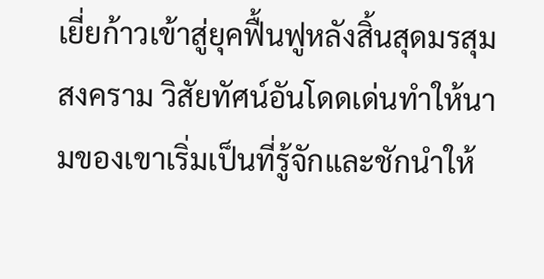เยี่ยก้าวเข้าสู่ยุคฟื้นฟูหลังสิ้นสุดมรสุมสงคราม วิสัยทัศน์อันโดดเด่นทำให้นามของเขาเริ่มเป็นที่รู้จักและชักนำให้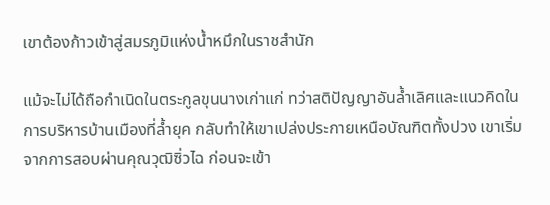เขาต้องก้าวเข้าสู่สมรภูมิแห่งน้ำหมึกในราชสำนัก

แม้จะไม่ได้ถือกำเนิดในตระกูลขุนนางเก่าแก่ ทว่าสติปัญญาอันล้ำเลิศและแนวคิดในการบริหารบ้านเมืองที่ล้ำยุค กลับทำให้เขาเปล่งประกายเหนือบัณฑิตทั้งปวง เขาเริ่มจากการสอบผ่านคุณวุฒิซิ่วไฉ ก่อนจะเข้า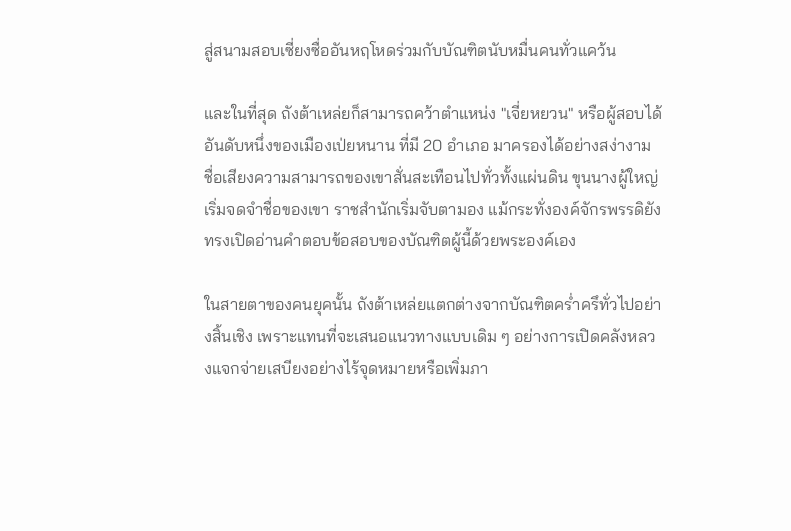สู่สนามสอบเซี่ยงซื่ออันหฤโหดร่วมกับบัณฑิตนับหมื่นคนทั่วแคว้น

และในที่สุด ถังต้าเหล่ยก็สามารถคว้าตำแหน่ง "เจี่ยหยวน" หรือผู้สอบได้อันดับหนึ่งของเมืองเป่ยหนาน ที่มี 20 อำเภอ มาครองได้อย่างสง่างาม ชื่อเสียงความสามารถของเขาสั่นสะเทือนไปทั่วทั้งแผ่นดิน ขุนนางผู้ใหญ่เริ่มจดจำชื่อของเขา ราชสำนักเริ่มจับตามอง แม้กระทั่งองค์จักรพรรดิยังทรงเปิดอ่านคำตอบข้อสอบของบัณฑิตผู้นี้ด้วยพระองค์เอง

ในสายตาของคนยุคนั้น ถังต้าเหล่ยแตกต่างจากบัณฑิตคร่ำครึทั่วไปอย่างสิ้นเชิง เพราะแทนที่จะเสนอแนวทางแบบเดิม ๆ อย่างการเปิดคลังหลวงแจกจ่ายเสบียงอย่างไร้จุดหมายหรือเพิ่มภา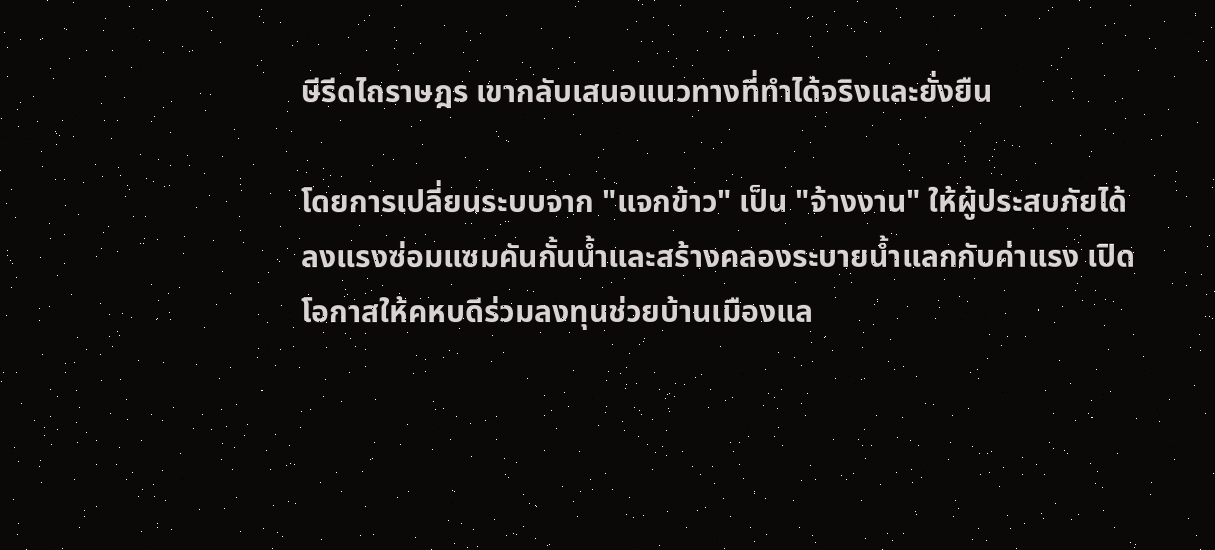ษีรีดไถราษฎร เขากลับเสนอแนวทางที่ทำได้จริงและยั่งยืน

โดยการเปลี่ยนระบบจาก "แจกข้าว" เป็น "จ้างงาน" ให้ผู้ประสบภัยได้ลงแรงซ่อมแซมคันกั้นน้ำและสร้างคลองระบายน้ำแลกกับค่าแรง เปิดโอกาสให้คหบดีร่วมลงทุนช่วยบ้านเมืองแล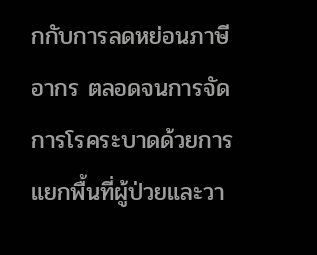กกับการลดหย่อนภาษีอากร ตลอดจนการจัดการโรคระบาดด้วยการแยกพื้นที่ผู้ป่วยและวา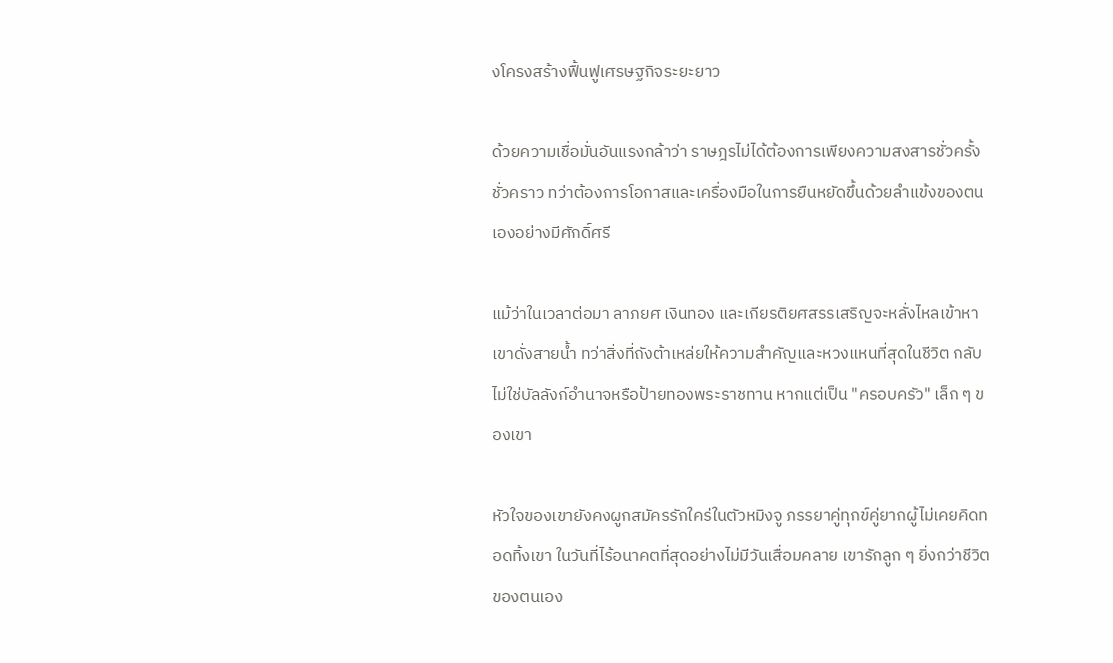งโครงสร้างฟื้นฟูเศรษฐกิจระยะยาว

ด้วยความเชื่อมั่นอันแรงกล้าว่า ราษฎรไม่ได้ต้องการเพียงความสงสารชั่วครั้งชั่วคราว ทว่าต้องการโอกาสและเครื่องมือในการยืนหยัดขึ้นด้วยลำแข้งของตนเองอย่างมีศักดิ์ศรี

แม้ว่าในเวลาต่อมา ลาภยศ เงินทอง และเกียรติยศสรรเสริญจะหลั่งไหลเข้าหาเขาดั่งสายน้ำ ทว่าสิ่งที่ถังต้าเหล่ยให้ความสำคัญและหวงแหนที่สุดในชีวิต กลับไม่ใช่บัลลังก์อำนาจหรือป้ายทองพระราชทาน หากแต่เป็น "ครอบครัว" เล็ก ๆ ของเขา

หัวใจของเขายังคงผูกสมัครรักใคร่ในตัวหมิงจู ภรรยาคู่ทุกข์คู่ยากผู้ไม่เคยคิดทอดทิ้งเขา ในวันที่ไร้อนาคตที่สุดอย่างไม่มีวันเสื่อมคลาย เขารักลูก ๆ ยิ่งกว่าชีวิตของตนเอง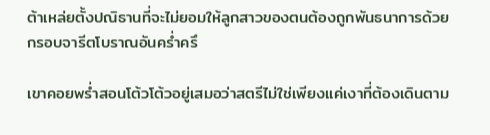ต้าเหล่ยตั้งปณิธานที่จะไม่ยอมให้ลูกสาวของตนต้องถูกพันธนาการด้วยกรอบจารีตโบราณอันคร่ำครึ

เขาคอยพร่ำสอนโต้วโต้วอยู่เสมอว่าสตรีไม่ใช่เพียงแค่เงาที่ต้องเดินตาม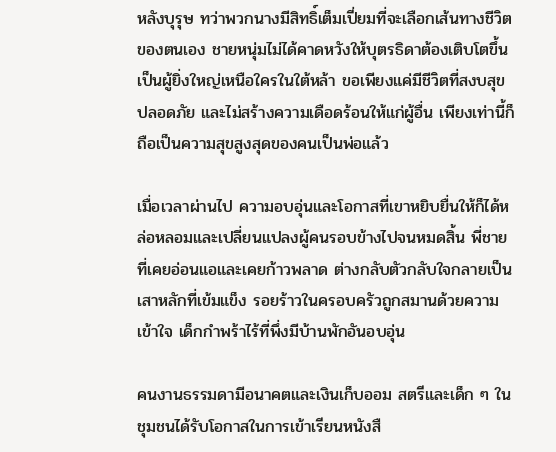หลังบุรุษ ทว่าพวกนางมีสิทธิ์เต็มเปี่ยมที่จะเลือกเส้นทางชีวิตของตนเอง ชายหนุ่มไม่ได้คาดหวังให้บุตรธิดาต้องเติบโตขึ้นเป็นผู้ยิ่งใหญ่เหนือใครในใต้หล้า ขอเพียงแค่มีชีวิตที่สงบสุข ปลอดภัย และไม่สร้างความเดือดร้อนให้แก่ผู้อื่น เพียงเท่านี้ก็ถือเป็นความสุขสูงสุดของคนเป็นพ่อแล้ว

เมื่อเวลาผ่านไป ความอบอุ่นและโอกาสที่เขาหยิบยื่นให้ก็ได้หล่อหลอมและเปลี่ยนแปลงผู้คนรอบข้างไปจนหมดสิ้น พี่ชายที่เคยอ่อนแอและเคยก้าวพลาด ต่างกลับตัวกลับใจกลายเป็นเสาหลักที่เข้มแข็ง รอยร้าวในครอบครัวถูกสมานด้วยความเข้าใจ เด็กกำพร้าไร้ที่พึ่งมีบ้านพักอันอบอุ่น

คนงานธรรมดามีอนาคตและเงินเก็บออม สตรีและเด็ก ๆ ในชุมชนได้รับโอกาสในการเข้าเรียนหนังสื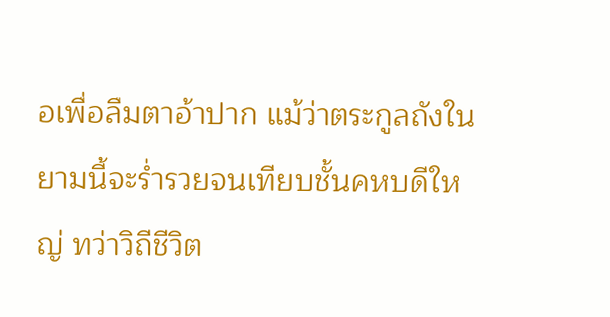อเพื่อลืมตาอ้าปาก แม้ว่าตระกูลถังในยามนี้จะร่ำรวยจนเทียบชั้นคหบดีใหญ่ ทว่าวิถีชีวิต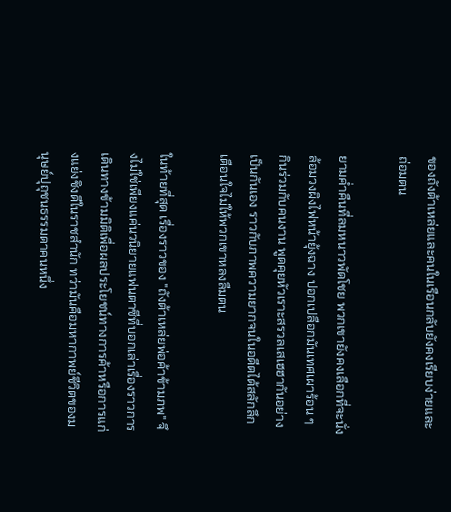ของถังต้าเหล่ยและคนในเรือนกลับยังคงเรียบง่ายและถ่อมตน

ยามค่ำคืนที่ลมหนาวพัดโชย พวกเขายังคงเลือกที่จะนั่งล้อมวงผิงไฟหน้ายุ้งฉาง ปอกเปลือกมันเทศเผาร้อน ๆ กินร่วมกับคนงาน พูดคุยหัวเราะสรวลเสเฮฮากันอย่างเป็นกันเอง ราวกับภาพความยากจนในอดีตได้สลักลึกเตือนใจไม่ให้พวกเขาหลงลืมตน

ในท้ายที่สุด เรื่องราวของ "ถังต้าเหล่ยพ่อค้าข้ามภพ" จึงไม่ใช่เพียงแค่นวนิยายแฟนตาซีที่บอกเล่าเรื่องราวการเดินทางข้ามมิติเพื่อผลประโยชน์ทางการค้าหรือการแก่งแย่งชิงดีในราชสำนัก ทว่ามันคือมหากาพย์ชีวิตของมนุษย์ปุถุชนธรรมดาคนหนึ่ง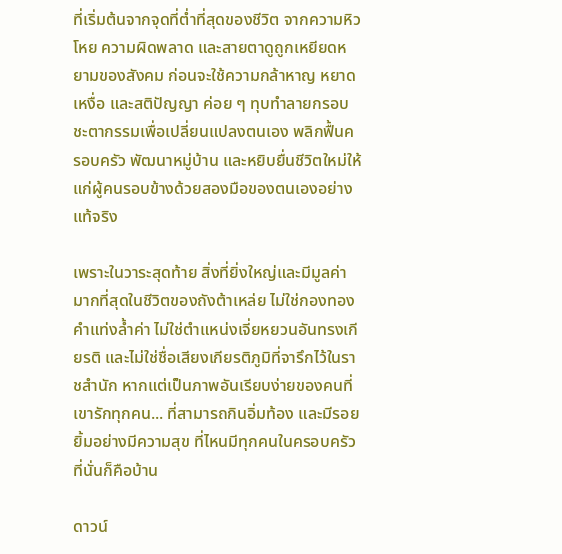ที่เริ่มต้นจากจุดที่ต่ำที่สุดของชีวิต จากความหิวโหย ความผิดพลาด และสายตาดูถูกเหยียดหยามของสังคม ก่อนจะใช้ความกล้าหาญ หยาดเหงื่อ และสติปัญญา ค่อย ๆ ทุบทำลายกรอบชะตากรรมเพื่อเปลี่ยนแปลงตนเอง พลิกฟื้นครอบครัว พัฒนาหมู่บ้าน และหยิบยื่นชีวิตใหม่ให้แก่ผู้คนรอบข้างด้วยสองมือของตนเองอย่างแท้จริง

เพราะในวาระสุดท้าย สิ่งที่ยิ่งใหญ่และมีมูลค่ามากที่สุดในชีวิตของถังต้าเหล่ย ไม่ใช่กองทองคำแท่งล้ำค่า ไม่ใช่ตำแหน่งเจี่ยหยวนอันทรงเกียรติ และไม่ใช่ชื่อเสียงเกียรติภูมิที่จารึกไว้ในราชสำนัก หากแต่เป็นภาพอันเรียบง่ายของคนที่เขารักทุกคน... ที่สามารถกินอิ่มท้อง และมีรอยยิ้มอย่างมีความสุข ที่ไหนมีทุกคนในครอบครัว ที่นั่นก็คือบ้าน

ดาวน์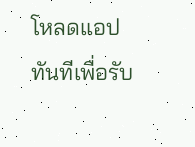โหลดแอปทันทีเพื่อรับ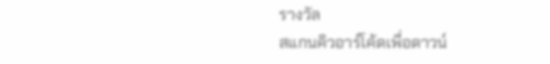รางวัล
สแกนคิวอาร์โค้ดเพื่อดาวน์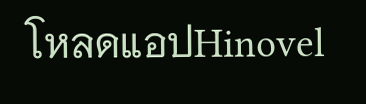โหลดแอปHinovel